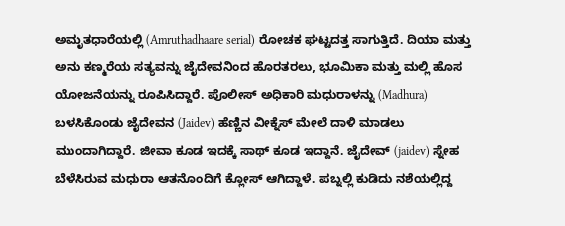ಅಮೃತಧಾರೆಯಲ್ಲಿ (Amruthadhaare serial) ರೋಚಕ ಘಟ್ಟದತ್ತ ಸಾಗುತ್ತಿದೆ. ದಿಯಾ ಮತ್ತು ಅನು ಕಣ್ಮರೆಯ ಸತ್ಯವನ್ನು ಜೈದೇವನಿಂದ ಹೊರತರಲು, ಭೂಮಿಕಾ ಮತ್ತು ಮಲ್ಲಿ ಹೊಸ ಯೋಜನೆಯನ್ನು ರೂಪಿಸಿದ್ದಾರೆ. ಪೊಲೀಸ್ ಅಧಿಕಾರಿ ಮಧುರಾಳನ್ನು (Madhura) ಬಳಸಿಕೊಂಡು ಜೈದೇವನ (Jaidev) ಹೆಣ್ಣಿನ ವೀಕ್ನೆಸ್ ಮೇಲೆ ದಾಳಿ ಮಾಡಲು ಮುಂದಾಗಿದ್ದಾರೆ. ಜೀವಾ ಕೂಡ ಇದಕ್ಕೆ ಸಾಥ್ ಕೂಡ ಇದ್ದಾನೆ. ಜೈದೇವ್ (jaidev) ಸ್ನೇಹ ಬೆಳೆಸಿರುವ ಮಧುರಾ ಆತನೊಂದಿಗೆ ಕ್ಲೋಸ್ ಆಗಿದ್ದಾಳೆ. ಪಬ್ನಲ್ಲಿ ಕುಡಿದು ನಶೆಯಲ್ಲಿದ್ದ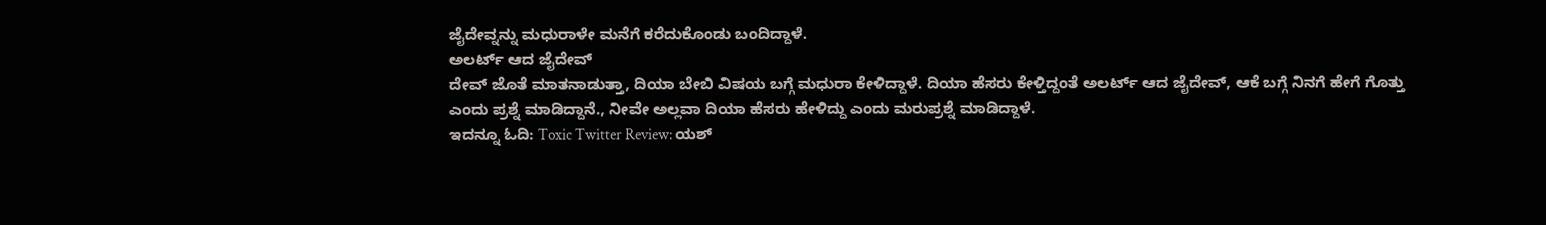ಜೈದೇವ್ನನ್ನು ಮಧುರಾಳೇ ಮನೆಗೆ ಕರೆದುಕೊಂಡು ಬಂದಿದ್ದಾಳೆ.
ಅಲರ್ಟ್ ಆದ ಜೈದೇವ್
ದೇವ್ ಜೊತೆ ಮಾತನಾಡುತ್ತಾ, ದಿಯಾ ಬೇಬಿ ವಿಷಯ ಬಗ್ಗೆ ಮಧುರಾ ಕೇಳಿದ್ದಾಳೆ. ದಿಯಾ ಹೆಸರು ಕೇಳ್ತಿದ್ದಂತೆ ಅಲರ್ಟ್ ಆದ ಜೈದೇವ್, ಆಕೆ ಬಗ್ಗೆ ನಿನಗೆ ಹೇಗೆ ಗೊತ್ತು ಎಂದು ಪ್ರಶ್ನೆ ಮಾಡಿದ್ದಾನೆ., ನೀವೇ ಅಲ್ಲವಾ ದಿಯಾ ಹೆಸರು ಹೇಳಿದ್ದು ಎಂದು ಮರುಪ್ರಶ್ನೆ ಮಾಡಿದ್ದಾಳೆ.
ಇದನ್ನೂ ಓದಿ: Toxic Twitter Review: ಯಶ್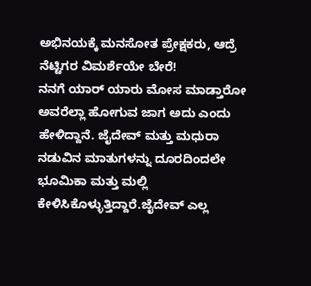ಅಭಿನಯಕ್ಕೆ ಮನಸೋತ ಪ್ರೇಕ್ಷಕರು, ಆದ್ರೆ ನೆಟ್ಟಿಗರ ವಿಮರ್ಶೆಯೇ ಬೇರೆ!
ನನಗೆ ಯಾರ್ ಯಾರು ಮೋಸ ಮಾಡ್ತಾರೋ ಅವರೆಲ್ಲಾ ಹೋಗುವ ಜಾಗ ಅದು ಎಂದು ಹೇಳಿದ್ದಾನೆ. ಜೈದೇವ್ ಮತ್ತು ಮಧುರಾ ನಡುವಿನ ಮಾತುಗಳನ್ನು ದೂರದಿಂದಲೇ ಭೂಮಿಕಾ ಮತ್ತು ಮಲ್ಲಿ ಕೇಳಿಸಿಕೊಳ್ಳುತ್ತಿದ್ದಾರೆ.ಜೈದೇವ್ ಎಲ್ಲ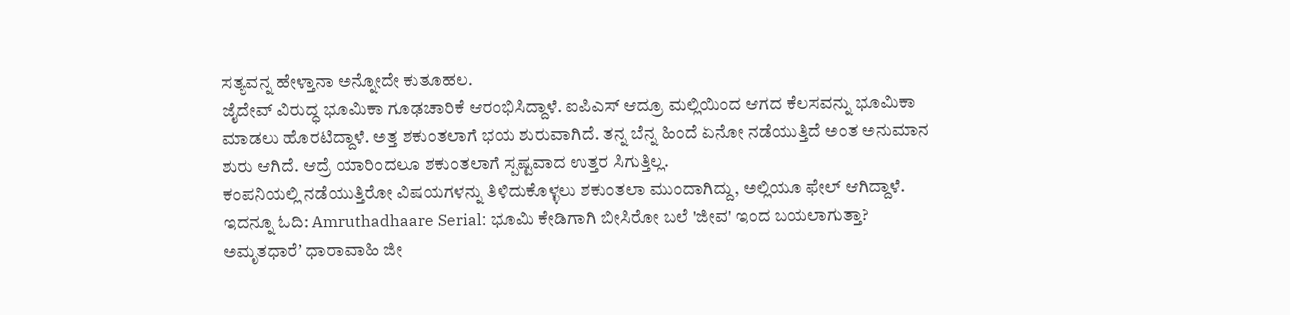ಸತ್ಯವನ್ನ ಹೇಳ್ತಾನಾ ಅನ್ನೋದೇ ಕುತೂಹಲ.
ಜೈದೇವ್ ವಿರುದ್ಧ ಭೂಮಿಕಾ ಗೂಢಚಾರಿಕೆ ಆರಂಭಿಸಿದ್ದಾಳೆ. ಐಪಿಎಸ್ ಆದ್ರೂ ಮಲ್ಲಿಯಿಂದ ಆಗದ ಕೆಲಸವನ್ನು ಭೂಮಿಕಾ ಮಾಡಲು ಹೊರಟಿದ್ದಾಳೆ. ಅತ್ತ ಶಕುಂತಲಾಗೆ ಭಯ ಶುರುವಾಗಿದೆ. ತನ್ನ ಬೆನ್ನ ಹಿಂದೆ ಏನೋ ನಡೆಯುತ್ತಿದೆ ಅಂತ ಅನುಮಾನ ಶುರು ಆಗಿದೆ. ಆದ್ರೆ ಯಾರಿಂದಲೂ ಶಕುಂತಲಾಗೆ ಸ್ಪಷ್ಟವಾದ ಉತ್ತರ ಸಿಗುತ್ತಿಲ್ಲ.
ಕಂಪನಿಯಲ್ಲಿ ನಡೆಯುತ್ತಿರೋ ವಿಷಯಗಳನ್ನು ತಿಳಿದುಕೊಳ್ಳಲು ಶಕುಂತಲಾ ಮುಂದಾಗಿದ್ದು, ಅಲ್ಲಿಯೂ ಫೇಲ್ ಆಗಿದ್ದಾಳೆ.
ಇದನ್ನೂ ಓದಿ: Amruthadhaare Serial: ಭೂಮಿ ಕೇಡಿಗಾಗಿ ಬೀಸಿರೋ ಬಲೆ 'ಜೀವ' ಇಂದ ಬಯಲಾಗುತ್ತಾ?
ಅಮೃತಧಾರೆʼ ಧಾರಾವಾಹಿ ಜೀ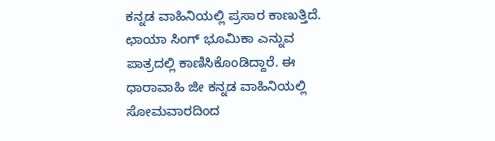ಕನ್ನಡ ವಾಹಿನಿಯಲ್ಲಿ ಪ್ರಸಾರ ಕಾಣುತ್ತಿದೆ. ಛಾಯಾ ಸಿಂಗ್ ಭೂಮಿಕಾ ಎನ್ನುವ ಪಾತ್ರದಲ್ಲಿ ಕಾಣಿಸಿಕೊಂಡಿದ್ದಾರೆ. ಈ ಧಾರಾವಾಹಿ ಜೀ ಕನ್ನಡ ವಾಹಿನಿಯಲ್ಲಿ ಸೋಮವಾರದಿಂದ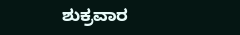ಶುಕ್ರವಾರ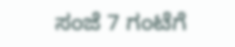ಸಂಜೆ 7 ಗಂಟೆಗೆ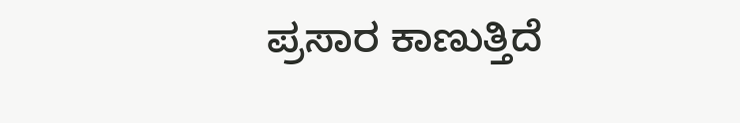ಪ್ರಸಾರ ಕಾಣುತ್ತಿದೆ